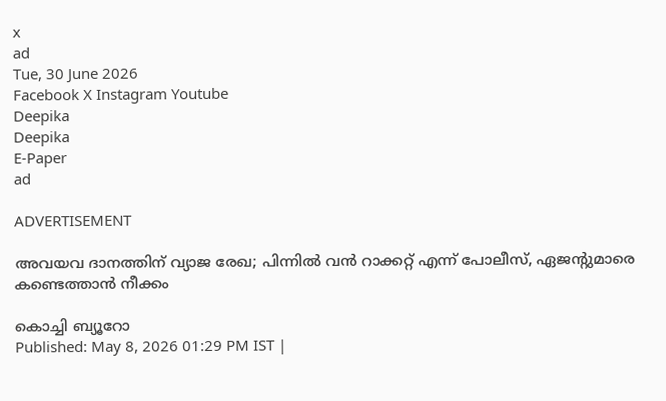x
ad
Tue, 30 June 2026
Facebook X Instagram Youtube
Deepika
Deepika
E-Paper
ad

ADVERTISEMENT

അവയവ ദാനത്തിന് വ്യാജ രേഖ; പിന്നില്‍ വന്‍ റാക്കറ്റ് എന്ന് പോലീസ്, ഏജന്‍റുമാരെ കണ്ടെത്താന്‍ നീക്കം

കൊച്ചി ബ്യൂറോ
Published: May 8, 2026 01:29 PM IST |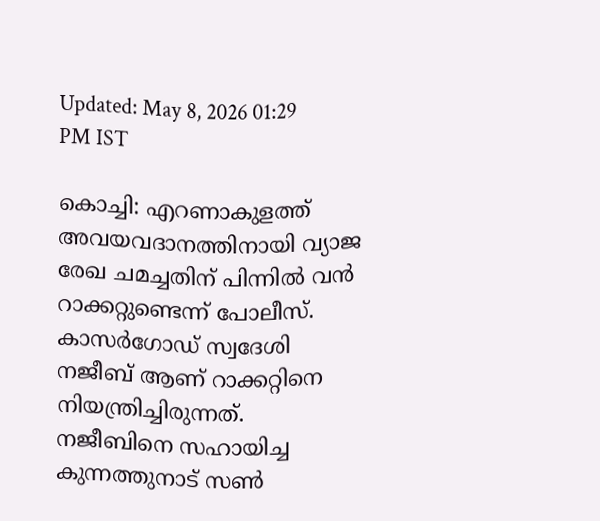Updated: May 8, 2026 01:29 PM IST

കൊച്ചി: എറണാകുളത്ത് അവയവദാനത്തിനായി വ്യാജ രേഖ ചമച്ചതിന് പിന്നില്‍ വന്‍ റാക്കറ്റുണ്ടെന്ന് പോലീസ്. കാസര്‍ഗോഡ് സ്വദേശി നജീബ് ആണ് റാക്കറ്റിനെ നിയന്ത്രിച്ചിരുന്നത്. നജീബിനെ സഹായിച്ച കുന്നത്തുനാട് സണ്‍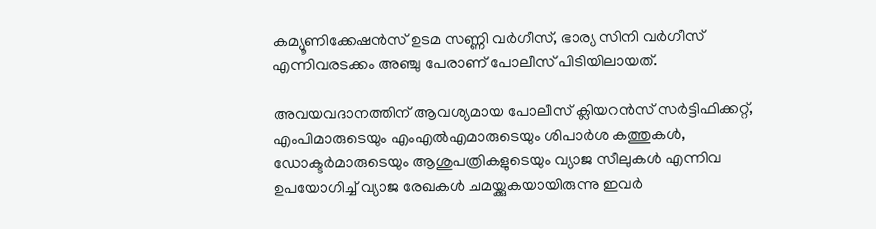കമ്യൂണിക്കേഷന്‍സ് ഉടമ സണ്ണി വര്‍ഗീസ്, ഭാര്യ സിനി വര്‍ഗീസ് എന്നിവരടക്കം അഞ്ചു പേരാണ് പോലീസ് പിടിയിലായത്.

അവയവദാനത്തിന് ആവശ്യമായ പോലീസ് ക്ലിയറന്‍സ് സര്‍ട്ടിഫിക്കറ്റ്, എംപിമാരുടെയും എംഎല്‍എമാരുടെയും ശിപാര്‍ശ കത്തുകള്‍, ഡോക്ടര്‍മാരുടെയും ആശുപത്രികളുടെയും വ്യാജ സീലുകള്‍ എന്നിവ ഉപയോഗിച്ച് വ്യാജ രേഖകള്‍ ചമയ്ക്കുകയായിരുന്നു ഇവര്‍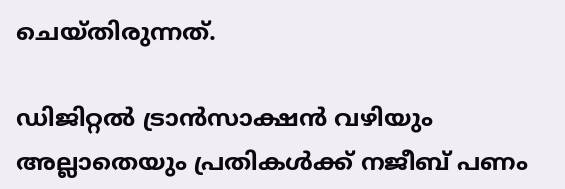ചെയ്തിരുന്നത്.

ഡിജിറ്റല്‍ ട്രാന്‍സാക്ഷന്‍ വഴിയും അല്ലാതെയും പ്രതികള്‍ക്ക് നജീബ് പണം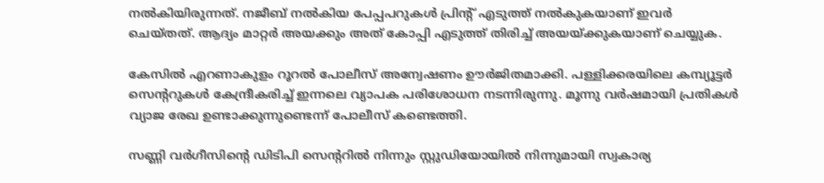നല്‍കിയിരുന്നത്. നജീബ് നല്‍കിയ പേപ്പപറുകള്‍ പ്രിന്‍റ് എടുത്ത് നല്‍കുകയാണ് ഇവര്‍ ചെയ്തത്. ആദ്യം മാറ്റര്‍ അയക്കും അത് കോപ്പി എടുത്ത് തിരിച്ച് അയയ്ക്കുകയാണ് ചെയ്യുക.

കേസില്‍ എറണാകുളം റൂറല്‍ പോലീസ് അന്വേഷണം ഊര്‍ജിതമാക്കി. പള്ളിക്കരയിലെ കമ്പ്യൂട്ടര്‍ സെന്‍ററുകള്‍ കേന്ദ്രീകരിച്ച് ഇന്നലെ വ്യാപക പരിശോധന നടന്നിരുന്നു. മൂന്നു വര്‍ഷമായി പ്രതികള്‍ വ്യാജ രേഖ ഉണ്ടാക്കുന്നുണ്ടെന്ന് പോലീസ് കണ്ടെത്തി.

സണ്ണി വര്‍ഗീസിന്‍റെ ഡിടിപി സെന്‍ററില്‍ നിന്നും സ്റ്റുഡിയോയില്‍ നിന്നുമായി സ്വകാര്യ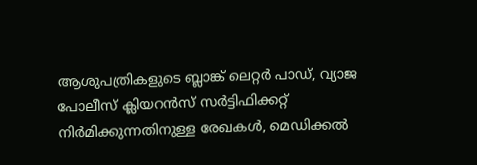ആശുപത്രികളുടെ ബ്ലാങ്ക് ലെറ്റര്‍ പാഡ്, വ്യാജ പോലീസ് ക്ലിയറന്‍സ് സര്‍ട്ടിഫിക്കറ്റ് നിര്‍മിക്കുന്നതിനുള്ള രേഖകള്‍, മെഡിക്കല്‍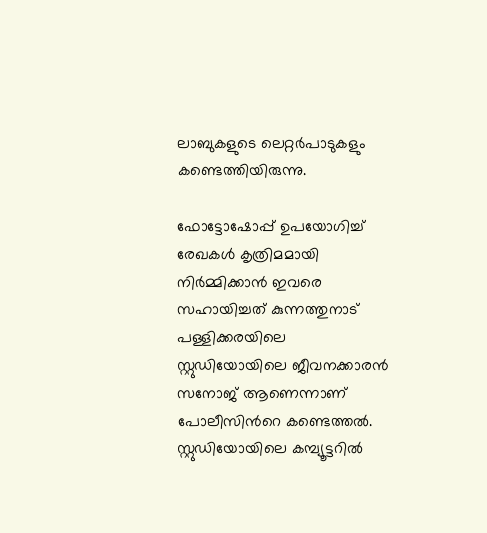ലാബുകളുടെ ലെറ്റര്‍പാടുകളും കണ്ടെത്തിയിരുന്നു.

ഫോട്ടോഷോപ്പ് ഉപയോഗിച്ച് രേഖകള്‍ കൃത്രിമമായി നിര്‍മ്മിക്കാന്‍ ഇവരെ സഹായിച്ചത് കുന്നത്തുനാട് പള്ളിക്കരയിലെ സ്റ്റുഡിയോയിലെ ജീവനക്കാരന്‍ സനോജ് ആണെന്നാണ് പോലീസിന്‍റെ കണ്ടെത്തല്‍. സ്റ്റുഡിയോയിലെ കമ്പ്യൂട്ടറില്‍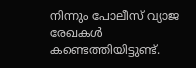നിന്നും പോലീസ് വ്യാജ രേഖകള്‍ കണ്ടെത്തിയിട്ടുണ്ട്.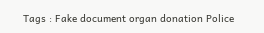Tags : Fake document organ donation Police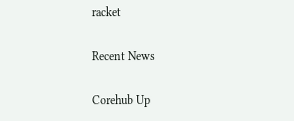racket

Recent News

Corehub Up